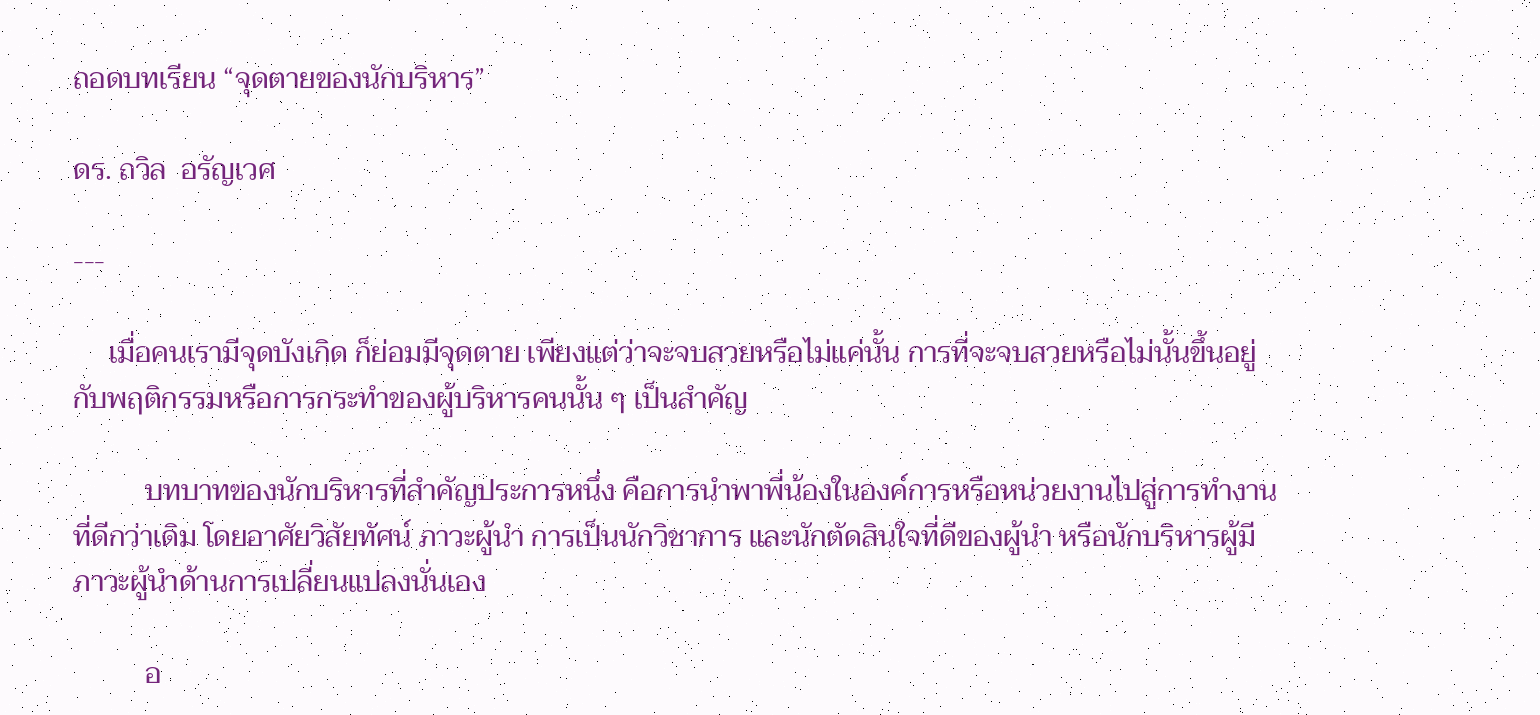ถอดบทเรียน “จุดตายของนักบริหาร”

ดร. ถวิล  อรัญเวศ

---

     เมื่อคนเรามีจุดบังเกิด ก็ย่อมมีจุดตาย เพียงแต่ว่าจะจบสวยหรือไม่แค่นั้น การที่จะจบสวยหรือไม่นั้นขึ้นอยู่กับพฤติกรรมหรือการกระทำของผู้บริหารคนนั้น ๆ เป็นสำคัญ

          บทบาทของนักบริหารที่สำคัญประการหนึ่ง คือการนำพาพี่น้องในองค์การหรือหน่วยงานไปสู่การทำงานที่ดีกว่าเดิม โดยอาศัยวิสัยทัศน์ ภาวะผู้นำ การเป็นนักวิชาการ และนักตัดสินใจที่ดีของผู้นำ หรือนักบริหารผู้มีภาวะผู้นำด้านการเปลี่ยนแปลงนั่นเอง

          อ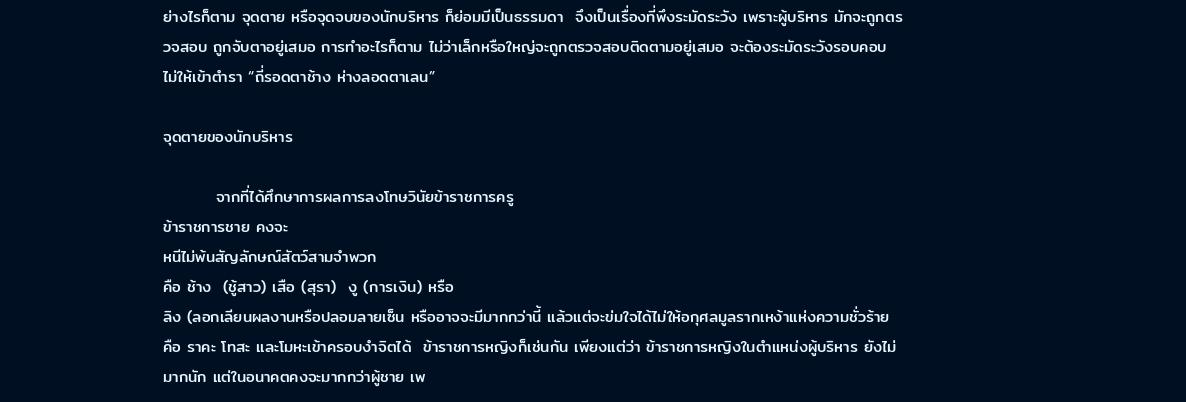ย่างไรก็ตาม จุดตาย หรือจุดจบของนักบริหาร ก็ย่อมมีเป็นธรรมดา  จึงเป็นเรื่องที่พึงระมัดระวัง เพราะผู้บริหาร มักจะถูกตรวจสอบ ถูกจับตาอยู่เสมอ การทำอะไรก็ตาม ไม่ว่าเล็กหรือใหญ่จะถูกตรวจสอบติดตามอยู่เสมอ จะต้องระมัดระวังรอบคอบ ไม่ให้เข้าตำรา “ถี่รอดตาช้าง ห่างลอดตาเลน”

จุดตายของนักบริหาร

         จากที่ได้ศึกษาการผลการลงโทษวินัยข้าราชการครู
ข้าราชการชาย คงจะ
หนีไม่พ้นสัญลักษณ์สัตว์สามจำพวก
คือ ช้าง  (ชู้สาว) เสือ (สุรา)  งู (การเงิน) หรือ
ลิง (ลอกเลียนผลงานหรือปลอมลายเซ็น หรืออาจจะมีมากกว่านี้ แล้วแต่จะข่มใจได้ไม่ให้อกุศลมูลรากเหง้าแห่งความชั่วร้าย คือ ราคะ โทสะ และโมหะเข้าครอบงำจิตได้  ข้าราชการหญิงก็เช่นกัน เพียงแต่ว่า ข้าราชการหญิงในตำแหน่งผู้บริหาร ยังไม่มากนัก แต่ในอนาคตคงจะมากกว่าผู้ชาย เพ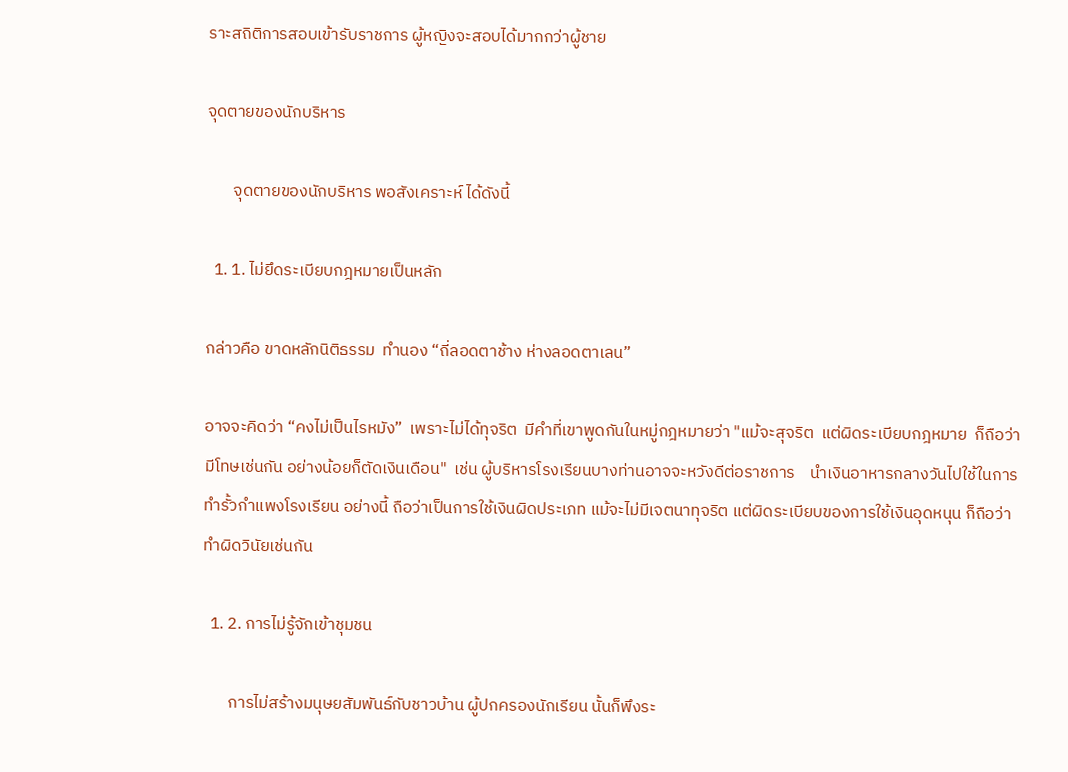ราะสถิติการสอบเข้ารับราชการ ผู้หญิงจะสอบได้มากกว่าผู้ชาย

จุดตายของนักบริหาร

       จุดตายของนักบริหาร พอสังเคราะห์ ได้ดังนี้

  1. 1. ไม่ยึดระเบียบกฎหมายเป็นหลัก

กล่าวคือ ขาดหลักนิติธรรม  ทำนอง “ถี่ลอดตาช้าง ห่างลอดตาเลน”

อาจจะคิดว่า “คงไม่เป็นไรหมัง”  เพราะไม่ได้ทุจริต  มีคำที่เขาพูดกันในหมู่กฎหมายว่า "แม้จะสุจริต  แต่ผิดระเบียบกฎหมาย  ก็ถือว่ามีโทษเช่นกัน อย่างน้อยก็ตัดเงินเดือน"  เช่น ผู้บริหารโรงเรียนบางท่านอาจจะหวังดีต่อราชการ    นำเงินอาหารกลางวันไปใช้ในการทำรั้วกำแพงโรงเรียน อย่างนี้ ถือว่าเป็นการใช้เงินผิดประเภท แม้จะไม่มีเจตนาทุจริต แต่ผิดระเบียบของการใช้เงินอุดหนุน ก็ถือว่าทำผิดวินัยเช่นกัน

  1. 2. การไม่รู้จักเข้าชุมชน

       การไม่สร้างมนุษยสัมพันธ์กับชาวบ้าน ผู้ปกครองนักเรียน นั้นก็พึงระ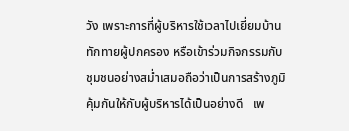วัง เพราะการที่ผู้บริหารใช้เวลาไปเยี่ยมบ้าน ทักทายผู้ปกครอง หรือเข้าร่วมกิจกรรมกับชุมชนอย่างสม่ำเสมอถือว่าเป็นการสร้างภูมิคุ้มกันให้กับผู้บริหารได้เป็นอย่างดี   เพ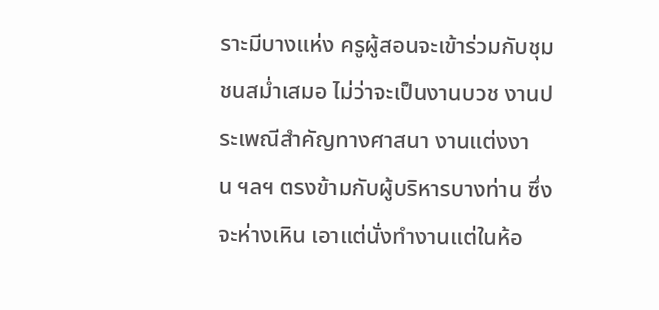ราะมีบางแห่ง ครูผู้สอนจะเข้าร่วมกับชุมชนสม่ำเสมอ ไม่ว่าจะเป็นงานบวช งานประเพณีสำคัญทางศาสนา งานแต่งงาน ฯลฯ ตรงข้ามกับผู้บริหารบางท่าน ซึ่งจะห่างเหิน เอาแต่นั่งทำงานแต่ในห้อ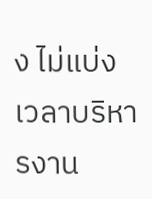ง ไม่แบ่งเวลาบริหารงาน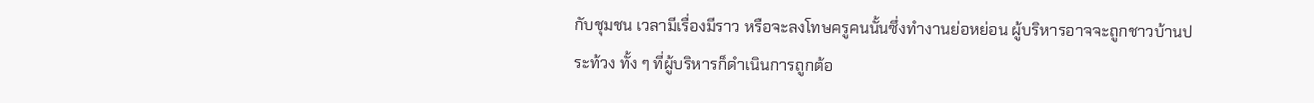กับชุมชน เวลามีเรื่องมีราว หรือจะลงโทษครูคนนั้นซึ่งทำงานย่อหย่อน ผู้บริหารอาจจะถูกชาวบ้านประท้วง ทั้ง ๆ ที่ผู้บริหารก็ดำเนินการถูกต้อ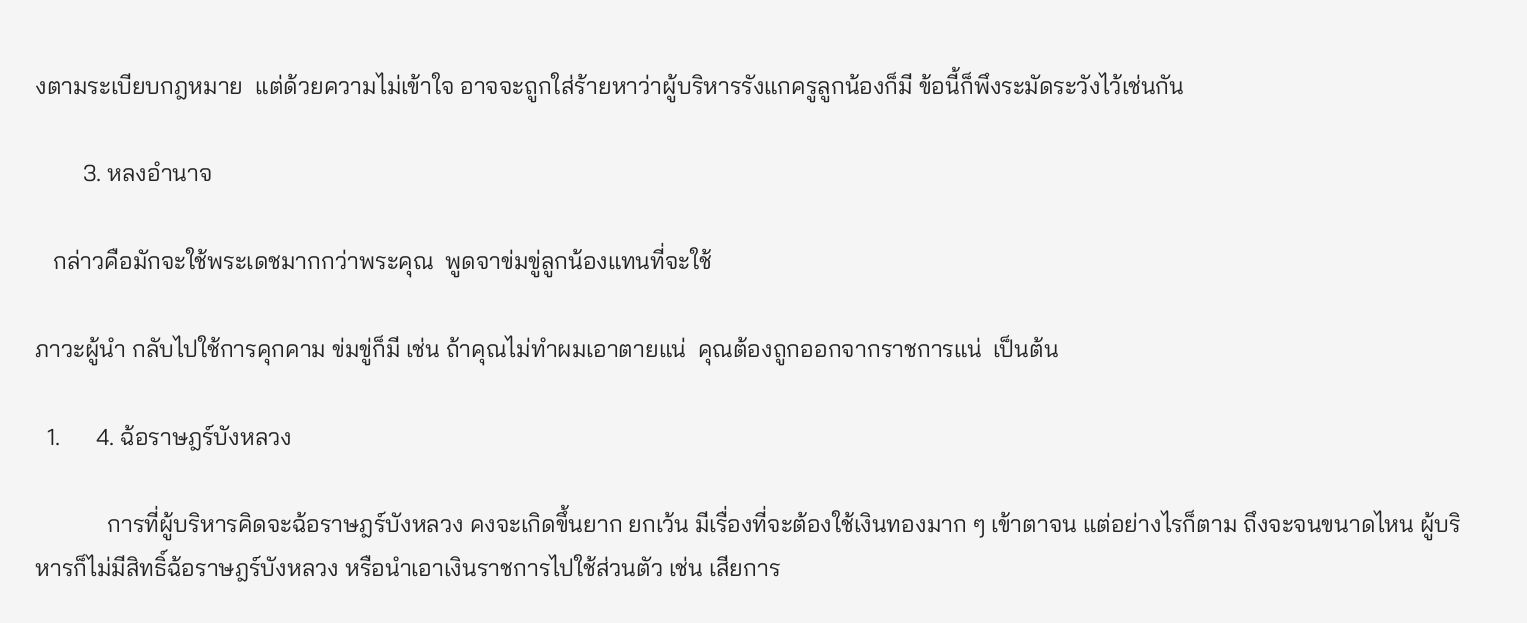งตามระเบียบกฎหมาย  แต่ด้วยความไม่เข้าใจ อาจจะถูกใส่ร้ายหาว่าผู้บริหารรังแกครูลูกน้องก็มี ข้อนี้ก็พึงระมัดระวังไว้เช่นกัน

        3. หลงอำนาจ

   กล่าวคือมักจะใช้พระเดชมากกว่าพระคุณ  พูดจาข่มขู่ลูกน้องแทนที่จะใช้

ภาวะผู้นำ กลับไปใช้การคุกคาม ข่มขู่ก็มี เช่น ถ้าคุณไม่ทำผมเอาตายแน่  คุณต้องถูกออกจากราชการแน่  เป็นต้น

  1.      4. ฉ้อราษฎร์บังหลวง

            การที่ผู้บริหารคิดจะฉ้อราษฎร์บังหลวง คงจะเกิดขึ้นยาก ยกเว้น มีเรื่องที่จะต้องใช้เงินทองมาก ๆ เข้าตาจน แต่อย่างไรก็ตาม ถึงจะจนขนาดไหน ผู้บริหารก็ไม่มีสิทธิ์ฉ้อราษฎร์บังหลวง หรือนำเอาเงินราชการไปใช้ส่วนตัว เช่น เสียการ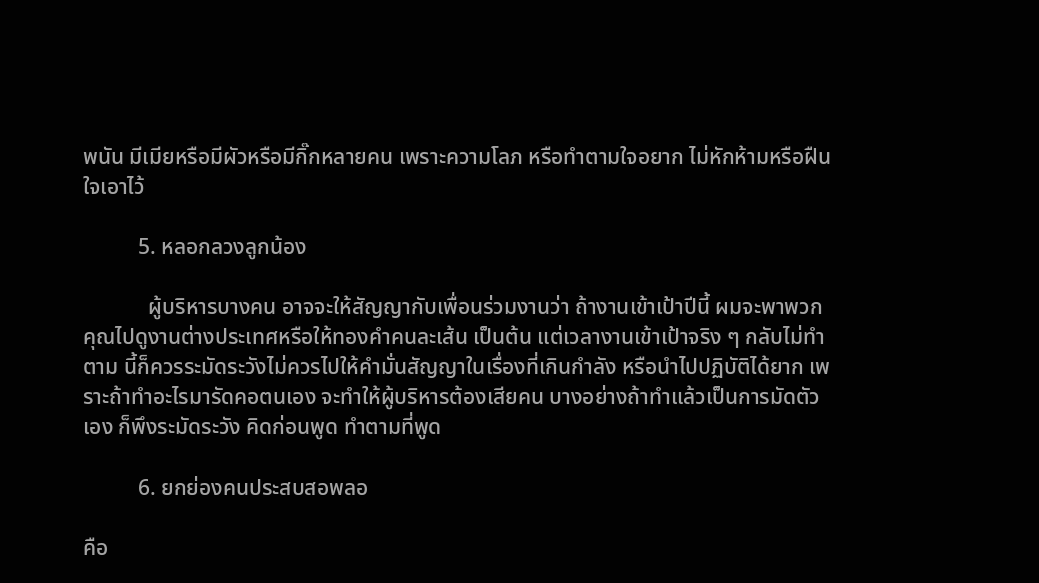พนัน มีเมียหรือมีผัวหรือมีกิ๊กหลายคน เพราะความโลภ หรือทำตามใจอยาก ไม่หักห้ามหรือฝืนใจเอาไว้

          5. หลอกลวงลูกน้อง

            ผู้บริหารบางคน อาจจะให้สัญญากับเพื่อนร่วมงานว่า ถ้างานเข้าเป้าปีนี้ ผมจะพาพวกคุณไปดูงานต่างประเทศหรือให้ทองคำคนละเส้น เป็นต้น แต่เวลางานเข้าเป้าจริง ๆ กลับไม่ทำตาม นี้ก็ควรระมัดระวังไม่ควรไปให้คำมั่นสัญญาในเรื่องที่เกินกำลัง หรือนำไปปฏิบัติได้ยาก เพราะถ้าทำอะไรมารัดคอตนเอง จะทำให้ผู้บริหารต้องเสียคน บางอย่างถ้าทำแล้วเป็นการมัดตัวเอง ก็พึงระมัดระวัง คิดก่อนพูด ทำตามที่พูด

          6. ยกย่องคนประสบสอพลอ

คือ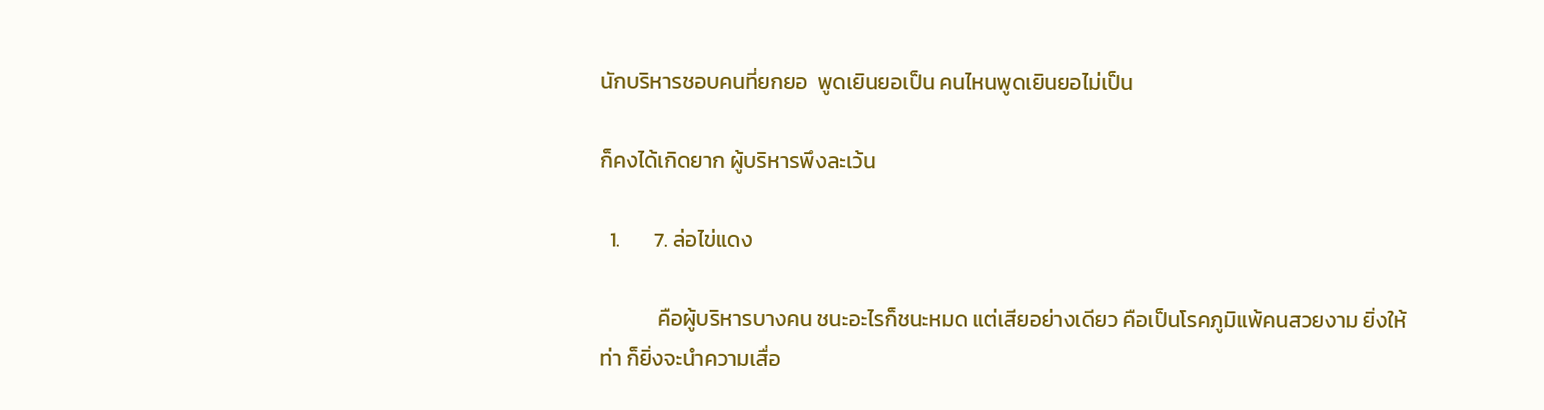นักบริหารชอบคนที่ยกยอ  พูดเยินยอเป็น คนไหนพูดเยินยอไม่เป็น

ก็คงได้เกิดยาก ผู้บริหารพึงละเว้น

  1.       7. ล่อไข่แดง

            คือผู้บริหารบางคน ชนะอะไรก็ชนะหมด แต่เสียอย่างเดียว คือเป็นโรคภูมิแพ้คนสวยงาม ยิ่งให้ท่า ก็ยิ่งจะนำความเสื่อ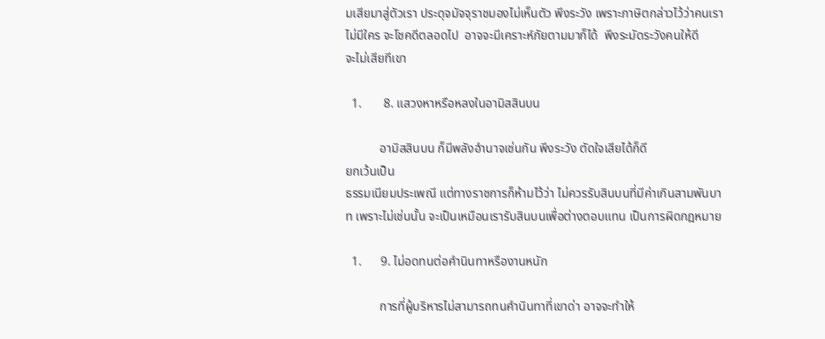มเสียมาสู่ตัวเรา ประดุจมัจจุราชมองไม่เห็นตัว พึงระวัง เพราะภาษิตกล่าวไว้ว่าคนเรา ไม่มีใคร จะโชคดีตลอดไป  อาจจะมีเคราะห์ภัยตามมาก็ได้  พึงระมัดระวังคนให้ดี
จะไม่เสียทีเขา

  1.       8. แสวงหาหรือหลงในอามิสสินบน

           อามิสสินบน ก็มีพลังอำนาจเช่นกัน พึงระวัง ตัดใจเสียได้ก็ดี
ยกเว้นเป็น
ธรรมเนียมประเพณี แต่ทางราชการก็ห้ามไว้ว่า ไม่ควรรับสินบนที่มีค่าเกินสามพันบาท เพราะไม่เช่นนั้น จะเป็นเหมือนเรารับสินบนเพื่อต่างตอบแทน เป็นการผิดกฎหมาย

  1.      9. ไม่อดทนต่อคำนินทาหรืองานหนัก

           การที่ผู้บริหารไม่สามารถทนคำนินทาที่เขาด่า อาจจะทำให้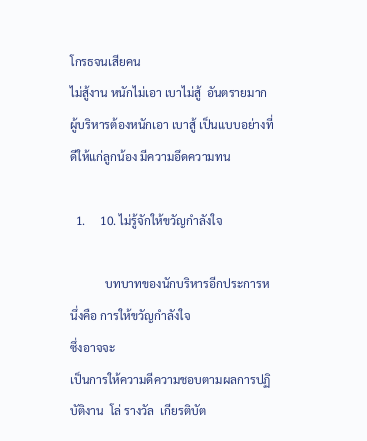โกรธจนเสียคน
ไม่สู้งาน หนักไม่เอา เบาไม่สู้  อันตรายมาก ผู้บริหารต้องหนักเอา เบาสู้ เป็นแบบอย่างที่ดีให้แก่ลูกน้อง มีความอึดความทน

  1.     10. ไม่รู้จักให้ขวัญกำลังใจ

            บทบาทของนักบริหารอีกประการหนึ่งคือ การให้ขวัญกำลังใจ
ซึ่งอาจจะ
เป็นการให้ความดีความชอบตามผลการปฏิบัติงาน  โล่ รางวัล  เกียรติบัต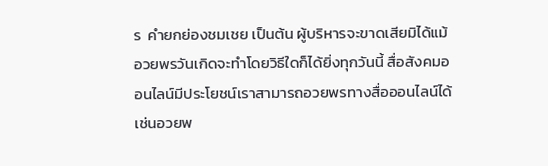ร  คำยกย่องชมเชย เป็นต้น ผู้บริหารจะขาดเสียมิได้แม้อวยพรวันเกิดจะทำโดยวิธีใดก็ได้ยิ่งทุกวันนี้ สื่อสังคมออนไลน์มีประโยชน์เราสามารถอวยพรทางสื่อออนไลน์ได้ เช่นอวยพ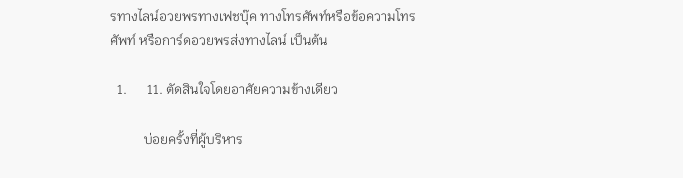รทางไลน์อวยพรทางเฟชบุ๊ค ทางโทรศัพท์หรือข้อความโทรศัพท์ หรือการ์ดอวยพรส่งทางไลน์ เป็นต้น

  1.      11. ตัดสินใจโดยอาศัยความข้างเดียว

          บ่อยครั้งที่ผู้บริหาร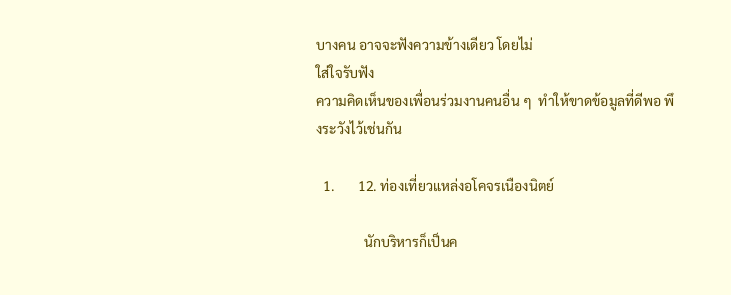บางคน อาจจะฟังความข้างเดียว โดยไม่
ใส่ใจรับฟัง
ความคิดเห็นของเพื่อนร่วมงานคนอื่น ๆ  ทำให้ขาดข้อมูลที่ดีพอ พึงระวังไว้เช่นกัน

  1.       12. ท่องเที่ยวแหล่งอโคจรเนืองนิตย์

              นักบริหารก็เป็นค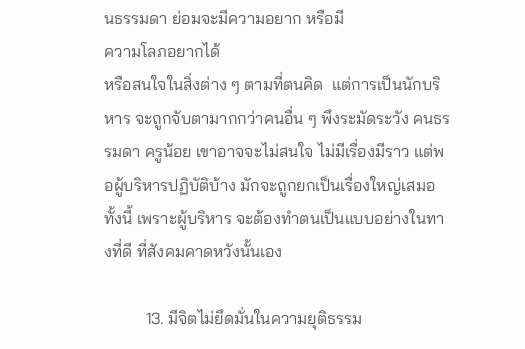นธรรมดา ย่อมจะมีความอยาก หรือมี
ความโลภอยากได้
หรือสนใจในสิ่งต่าง ๆ ตามที่ตนคิด  แต่การเป็นนักบริหาร จะถูกจับตามากกว่าคนอื่น ๆ พึงระมัดระวัง คนธรรมดา ครูน้อย เขาอาจจะไม่สนใจ ไม่มีเรื่องมีราว แต่พอผู้บริหารปฏิบัติบ้าง มักจะถูกยกเป็นเรื่องใหญ่เสมอ  ทั้งนี้ เพราะผู้บริหาร จะต้องทำตนเป็นแบบอย่างในทางที่ดี ที่สังคมคาดหวังนั้นเอง

          13. มีจิตไม่ยึดมั่นในความยุติธรรม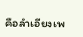คือลำเอียงเพ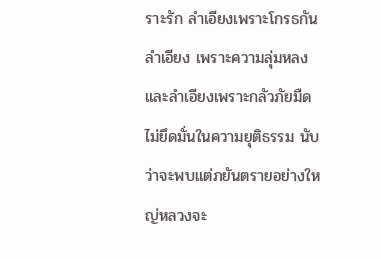ราะรัก ลำเอียงเพราะโกรธกัน ลำเอียง เพราะความลุ่มหลง และลำเอียงเพราะกลัวภัยมืด ไม่ยึดมั่นในความยุติธรรม นับว่าจะพบแต่ภยันตรายอย่างใหญ่หลวงจะ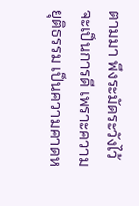ตามมา พึงระมัดระวังไว้จะเป็นการดี เพราะความยุติธรรม เป็นความคาดห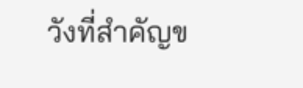วังที่สำคัญข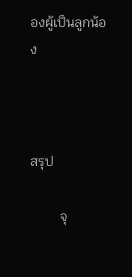องผู้เป็นลูกน้อง



สรุป

         จุ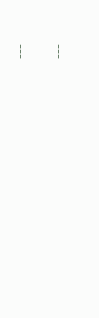---

---